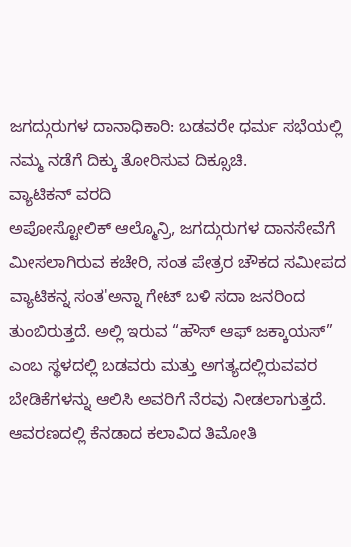ಜಗದ್ಗುರುಗಳ ದಾನಾಧಿಕಾರಿ: ಬಡವರೇ ಧರ್ಮ ಸಭೆಯಲ್ಲಿ ನಮ್ಮ ನಡೆಗೆ ದಿಕ್ಕು ತೋರಿಸುವ ದಿಕ್ಸೂಚಿ.
ವ್ಯಾಟಿಕನ್ ವರದಿ
ಅಪೋಸ್ಟೋಲಿಕ್ ಆಲ್ಮೊನ್ರಿ, ಜಗದ್ಗುರುಗಳ ದಾನಸೇವೆಗೆ ಮೀಸಲಾಗಿರುವ ಕಚೇರಿ, ಸಂತ ಪೇತ್ರರ ಚೌಕದ ಸಮೀಪದ ವ್ಯಾಟಿಕನ್ನ ಸಂತ'ಅನ್ನಾ ಗೇಟ್ ಬಳಿ ಸದಾ ಜನರಿಂದ ತುಂಬಿರುತ್ತದೆ. ಅಲ್ಲಿ ಇರುವ “ಹೌಸ್ ಆಫ್ ಜಕ್ಕಾಯಸ್” ಎಂಬ ಸ್ಥಳದಲ್ಲಿ ಬಡವರು ಮತ್ತು ಅಗತ್ಯದಲ್ಲಿರುವವರ ಬೇಡಿಕೆಗಳನ್ನು ಆಲಿಸಿ ಅವರಿಗೆ ನೆರವು ನೀಡಲಾಗುತ್ತದೆ. ಆವರಣದಲ್ಲಿ ಕೆನಡಾದ ಕಲಾವಿದ ತಿಮೋತಿ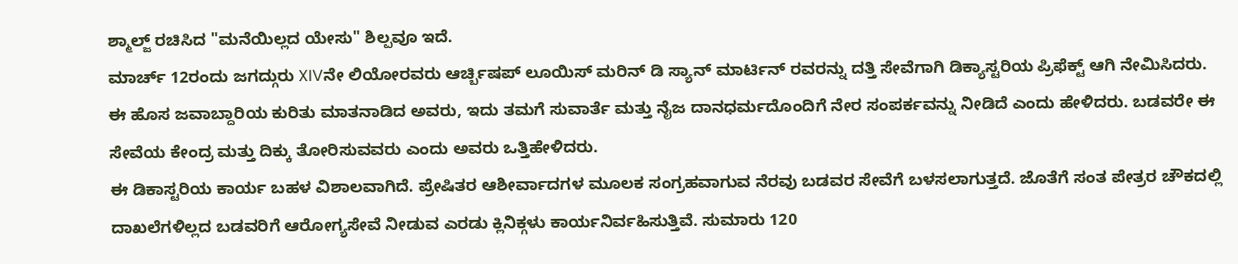ಶ್ಮಾಲ್ಜ್ ರಚಿಸಿದ "ಮನೆಯಿಲ್ಲದ ಯೇಸು" ಶಿಲ್ಪವೂ ಇದೆ.
ಮಾರ್ಚ್ 12ರಂದು ಜಗದ್ಗುರು XIVನೇ ಲಿಯೋರವರು ಆರ್ಚ್ಬಿಷಪ್ ಲೂಯಿಸ್ ಮರಿನ್ ಡಿ ಸ್ಯಾನ್ ಮಾರ್ಟಿನ್ ರವರನ್ನು ದತ್ತಿ ಸೇವೆಗಾಗಿ ಡಿಕ್ಯಾಸ್ಟರಿಯ ಪ್ರಿಫೆಕ್ಟ್ ಆಗಿ ನೇಮಿಸಿದರು. ಈ ಹೊಸ ಜವಾಬ್ದಾರಿಯ ಕುರಿತು ಮಾತನಾಡಿದ ಅವರು, ಇದು ತಮಗೆ ಸುವಾರ್ತೆ ಮತ್ತು ನೈಜ ದಾನಧರ್ಮದೊಂದಿಗೆ ನೇರ ಸಂಪರ್ಕವನ್ನು ನೀಡಿದೆ ಎಂದು ಹೇಳಿದರು. ಬಡವರೇ ಈ ಸೇವೆಯ ಕೇಂದ್ರ ಮತ್ತು ದಿಕ್ಕು ತೋರಿಸುವವರು ಎಂದು ಅವರು ಒತ್ತಿಹೇಳಿದರು.
ಈ ಡಿಕಾಸ್ಟರಿಯ ಕಾರ್ಯ ಬಹಳ ವಿಶಾಲವಾಗಿದೆ. ಪ್ರೇಷಿತರ ಆಶೀರ್ವಾದಗಳ ಮೂಲಕ ಸಂಗ್ರಹವಾಗುವ ನೆರವು ಬಡವರ ಸೇವೆಗೆ ಬಳಸಲಾಗುತ್ತದೆ. ಜೊತೆಗೆ ಸಂತ ಪೇತ್ರರ ಚೌಕದಲ್ಲಿ ದಾಖಲೆಗಳಿಲ್ಲದ ಬಡವರಿಗೆ ಆರೋಗ್ಯಸೇವೆ ನೀಡುವ ಎರಡು ಕ್ಲಿನಿಕ್ಗಳು ಕಾರ್ಯನಿರ್ವಹಿಸುತ್ತಿವೆ. ಸುಮಾರು 120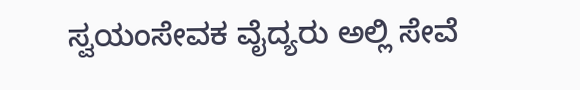ಸ್ವಯಂಸೇವಕ ವೈದ್ಯರು ಅಲ್ಲಿ ಸೇವೆ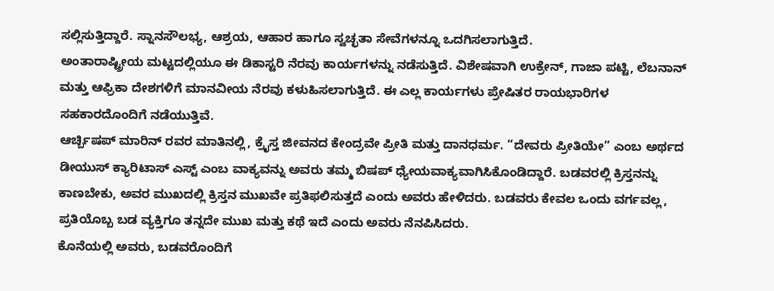ಸಲ್ಲಿಸುತ್ತಿದ್ದಾರೆ. ಸ್ನಾನಸೌಲಭ್ಯ, ಆಶ್ರಯ, ಆಹಾರ ಹಾಗೂ ಸ್ವಚ್ಛತಾ ಸೇವೆಗಳನ್ನೂ ಒದಗಿಸಲಾಗುತ್ತಿದೆ.
ಅಂತಾರಾಷ್ಟ್ರೀಯ ಮಟ್ಟದಲ್ಲಿಯೂ ಈ ಡಿಕಾಸ್ಟರಿ ನೆರವು ಕಾರ್ಯಗಳನ್ನು ನಡೆಸುತ್ತಿದೆ. ವಿಶೇಷವಾಗಿ ಉಕ್ರೇನ್, ಗಾಜಾ ಪಟ್ಟಿ, ಲೆಬನಾನ್ ಮತ್ತು ಆಫ್ರಿಕಾ ದೇಶಗಳಿಗೆ ಮಾನವೀಯ ನೆರವು ಕಳುಹಿಸಲಾಗುತ್ತಿದೆ. ಈ ಎಲ್ಲ ಕಾರ್ಯಗಳು ಪ್ರೇಷಿತರ ರಾಯಭಾರಿಗಳ ಸಹಕಾರದೊಂದಿಗೆ ನಡೆಯುತ್ತಿವೆ.
ಆರ್ಚ್ಬಿಷಪ್ ಮಾರಿನ್ ರವರ ಮಾತಿನಲ್ಲಿ, ಕ್ರೈಸ್ತ ಜೀವನದ ಕೇಂದ್ರವೇ ಪ್ರೀತಿ ಮತ್ತು ದಾನಧರ್ಮ. “ದೇವರು ಪ್ರೀತಿಯೇ” ಎಂಬ ಅರ್ಥದ ಡೀಯುಸ್ ಕ್ಯಾರಿಟಾಸ್ ಎಸ್ಟ್ ಎಂಬ ವಾಕ್ಯವನ್ನು ಅವರು ತಮ್ಮ ಬಿಷಪ್ ಧ್ಯೇಯವಾಕ್ಯವಾಗಿಸಿಕೊಂಡಿದ್ದಾರೆ. ಬಡವರಲ್ಲಿ ಕ್ರಿಸ್ತನನ್ನು ಕಾಣಬೇಕು, ಅವರ ಮುಖದಲ್ಲಿ ಕ್ರಿಸ್ತನ ಮುಖವೇ ಪ್ರತಿಫಲಿಸುತ್ತದೆ ಎಂದು ಅವರು ಹೇಳಿದರು. ಬಡವರು ಕೇವಲ ಒಂದು ವರ್ಗವಲ್ಲ, ಪ್ರತಿಯೊಬ್ಬ ಬಡ ವ್ಯಕ್ತಿಗೂ ತನ್ನದೇ ಮುಖ ಮತ್ತು ಕಥೆ ಇದೆ ಎಂದು ಅವರು ನೆನಪಿಸಿದರು.
ಕೊನೆಯಲ್ಲಿ ಅವರು, ಬಡವರೊಂದಿಗೆ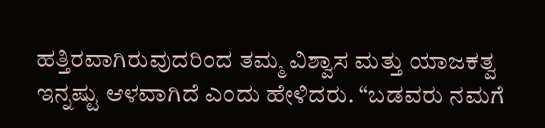ಹತ್ತಿರವಾಗಿರುವುದರಿಂದ ತಮ್ಮ ವಿಶ್ವಾಸ ಮತ್ತು ಯಾಜಕತ್ವ ಇನ್ನಷ್ಟು ಆಳವಾಗಿದೆ ಎಂದು ಹೇಳಿದರು. “ಬಡವರು ನಮಗೆ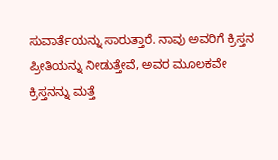ಸುವಾರ್ತೆಯನ್ನು ಸಾರುತ್ತಾರೆ. ನಾವು ಅವರಿಗೆ ಕ್ರಿಸ್ತನ ಪ್ರೀತಿಯನ್ನು ನೀಡುತ್ತೇವೆ, ಅವರ ಮೂಲಕವೇ ಕ್ರಿಸ್ತನನ್ನು ಮತ್ತೆ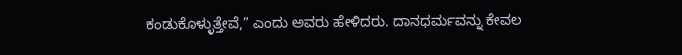ಕಂಡುಕೊಳ್ಳುತ್ತೇವೆ,” ಎಂದು ಅವರು ಹೇಳಿದರು. ದಾನಧರ್ಮವನ್ನು ಕೇವಲ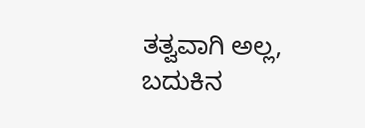ತತ್ವವಾಗಿ ಅಲ್ಲ, ಬದುಕಿನ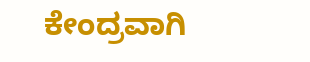ಕೇಂದ್ರವಾಗಿ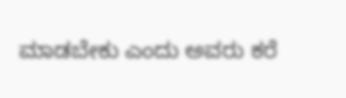ಮಾಡಬೇಕು ಎಂದು ಅವರು ಕರೆ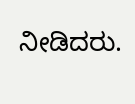ನೀಡಿದರು.